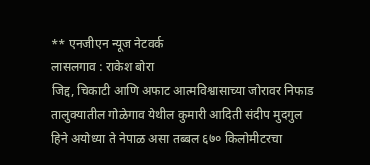** एनजीएन न्यूज नेटवर्क
लासलगाव : राकेश बोरा
जिद्द, चिकाटी आणि अफाट आत्मविश्वासाच्या जोरावर निफाड तालुक्यातील गोळेगाव येथील कुमारी आदिती संदीप मुदगुल हिने अयोध्या ते नेपाळ असा तब्बल ६७० किलोमीटरचा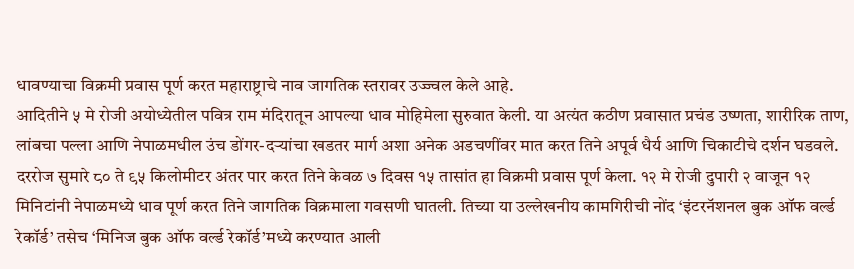धावण्याचा विक्रमी प्रवास पूर्ण करत महाराष्ट्राचे नाव जागतिक स्तरावर उज्ज्वल केले आहे.
आदितीने ५ मे रोजी अयोध्येतील पवित्र राम मंदिरातून आपल्या धाव मोहिमेला सुरुवात केली. या अत्यंत कठीण प्रवासात प्रचंड उष्णता, शारीरिक ताण, लांबचा पल्ला आणि नेपाळमधील उंच डोंगर-दऱ्यांचा खडतर मार्ग अशा अनेक अडचणींवर मात करत तिने अपूर्व धैर्य आणि चिकाटीचे दर्शन घडवले.
दररोज सुमारे ८० ते ९५ किलोमीटर अंतर पार करत तिने केवळ ७ दिवस १५ तासांत हा विक्रमी प्रवास पूर्ण केला. १२ मे रोजी दुपारी २ वाजून १२ मिनिटांनी नेपाळमध्ये धाव पूर्ण करत तिने जागतिक विक्रमाला गवसणी घातली. तिच्या या उल्लेखनीय कामगिरीची नोंद ‘इंटरनॅशनल बुक ऑफ वर्ल्ड रेकॉर्ड’ तसेच ‘मिनिज बुक ऑफ वर्ल्ड रेकॉर्ड’मध्ये करण्यात आली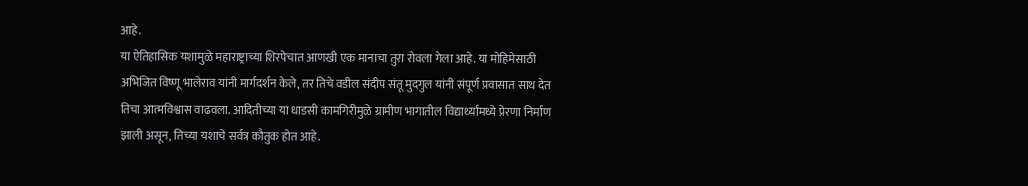आहे.
या ऐतिहासिक यशामुळे महाराष्ट्राच्या शिरपेचात आणखी एक मानाचा तुरा रोवला गेला आहे. या मोहिमेसाठी अभिजित विष्णू भालेराव यांनी मार्गदर्शन केले, तर तिचे वडील संदीप संतू मुदगुल यांनी संपूर्ण प्रवासात साथ देत तिचा आत्मविश्वास वाढवला. आदितीच्या या धाडसी कामगिरीमुळे ग्रामीण भागातील विद्यार्थ्यांमध्ये प्रेरणा निर्माण झाली असून, तिच्या यशाचे सर्वत्र कौतुक होत आहे.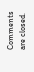Comments are closed.